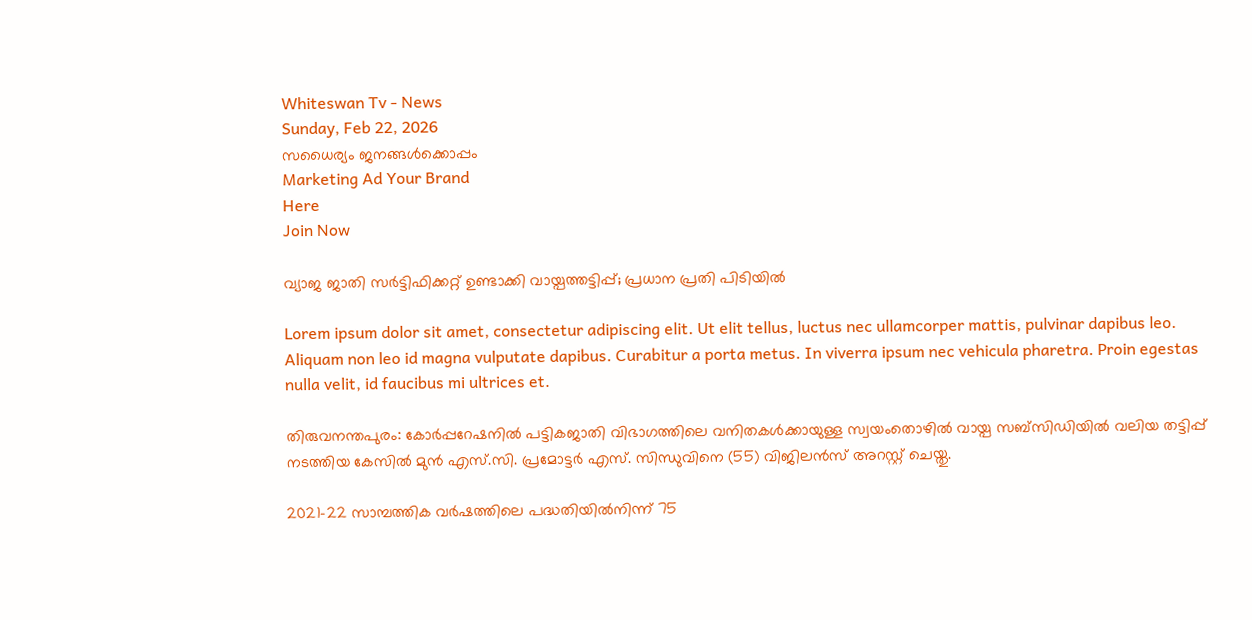Whiteswan Tv - News
Sunday, Feb 22, 2026
സധൈര്യം ജനങ്ങൾക്കൊപ്പം
Marketing Ad Your Brand
Here
Join Now

വ്യാജ ജാതി സർട്ടിഫിക്കറ്റ് ഉണ്ടാക്കി വായ്പത്തട്ടിപ്പ്; പ്രധാന പ്രതി പിടിയിൽ

Lorem ipsum dolor sit amet, consectetur adipiscing elit. Ut elit tellus, luctus nec ullamcorper mattis, pulvinar dapibus leo. Aliquam non leo id magna vulputate dapibus. Curabitur a porta metus. In viverra ipsum nec vehicula pharetra. Proin egestas nulla velit, id faucibus mi ultrices et.

തിരുവനന്തപുരം: കോർപ്പറേഷനിൽ പട്ടികജാതി വിഭാഗത്തിലെ വനിതകൾക്കായുള്ള സ്വയംതൊഴിൽ വായ്പ സബ്‌സിഡിയിൽ വലിയ തട്ടിപ്പ് നടത്തിയ കേസിൽ മുൻ എസ്.സി. പ്രമോട്ടർ എസ്. സിന്ധുവിനെ (55) വിജിലൻസ് അറസ്റ്റ് ചെയ്തു.

2021-22 സാമ്പത്തിക വർഷത്തിലെ പദ്ധതിയിൽനിന്ന് 75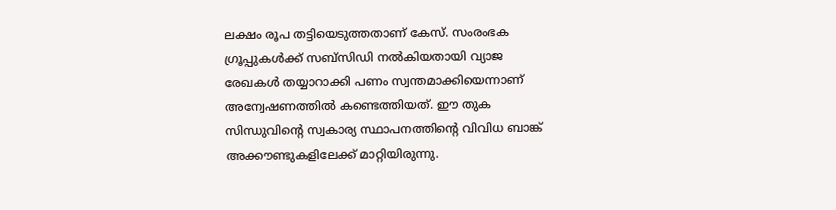ലക്ഷം രൂപ തട്ടിയെടുത്തതാണ് കേസ്. സംരംഭക ഗ്രൂപ്പുകൾക്ക് സബ്‌സിഡി നൽകിയതായി വ്യാജ രേഖകൾ തയ്യാറാക്കി പണം സ്വന്തമാക്കിയെന്നാണ് അന്വേഷണത്തിൽ കണ്ടെത്തിയത്. ഈ തുക സിന്ധുവിന്റെ സ്വകാര്യ സ്ഥാപനത്തിന്റെ വിവിധ ബാങ്ക് അക്കൗണ്ടുകളിലേക്ക് മാറ്റിയിരുന്നു.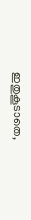ഇതുകൂടാതെ,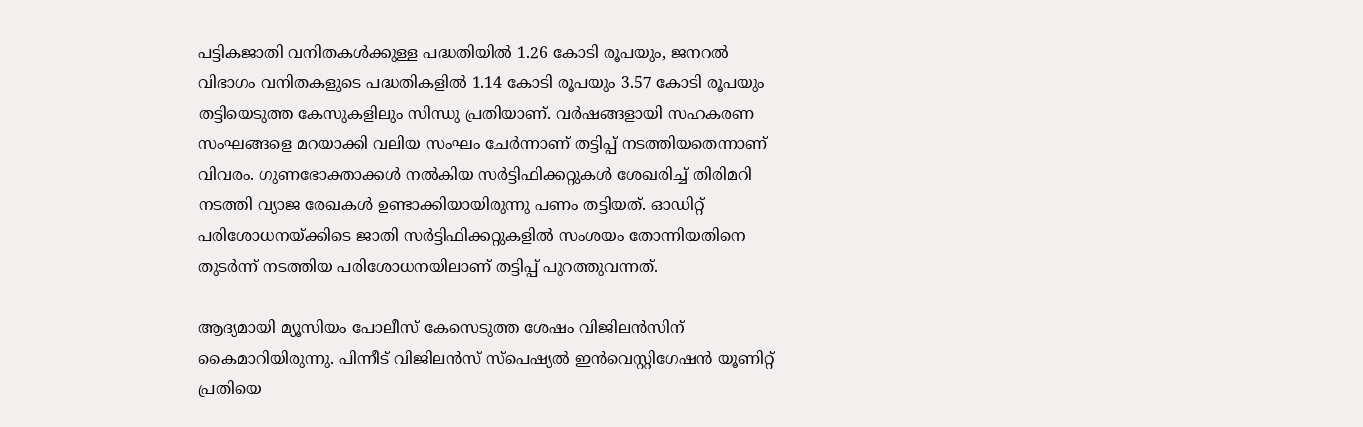പട്ടികജാതി വനിതകൾക്കുള്ള പദ്ധതിയിൽ 1.26 കോടി രൂപയും, ജനറൽ വിഭാഗം വനിതകളുടെ പദ്ധതികളിൽ 1.14 കോടി രൂപയും 3.57 കോടി രൂപയും തട്ടിയെടുത്ത കേസുകളിലും സിന്ധു പ്രതിയാണ്. വർഷങ്ങളായി സഹകരണ സംഘങ്ങളെ മറയാക്കി വലിയ സംഘം ചേർന്നാണ് തട്ടിപ്പ് നടത്തിയതെന്നാണ് വിവരം. ഗുണഭോക്താക്കൾ നൽകിയ സർട്ടിഫിക്കറ്റുകൾ ശേഖരിച്ച് തിരിമറി നടത്തി വ്യാജ രേഖകൾ ഉണ്ടാക്കിയായിരുന്നു പണം തട്ടിയത്. ഓഡിറ്റ് പരിശോധനയ്ക്കിടെ ജാതി സർട്ടിഫിക്കറ്റുകളിൽ സംശയം തോന്നിയതിനെ തുടർന്ന് നടത്തിയ പരിശോധനയിലാണ് തട്ടിപ്പ് പുറത്തുവന്നത്.

ആദ്യമായി മ്യൂസിയം പോലീസ് കേസെടുത്ത ശേഷം വിജിലൻസിന് കൈമാറിയിരുന്നു. പിന്നീട് വിജിലൻസ് സ്പെഷ്യൽ ഇൻവെസ്റ്റിഗേഷൻ യൂണിറ്റ് പ്രതിയെ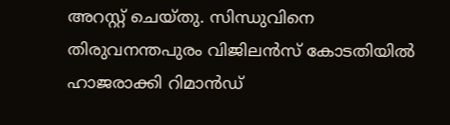അറസ്റ്റ് ചെയ്തു. സിന്ധുവിനെ തിരുവനന്തപുരം വിജിലൻസ് കോടതിയിൽ ഹാജരാക്കി റിമാൻഡ്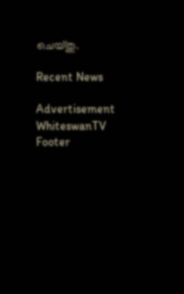ചെയ്തു.

Recent News

Advertisement
WhiteswanTV Footer